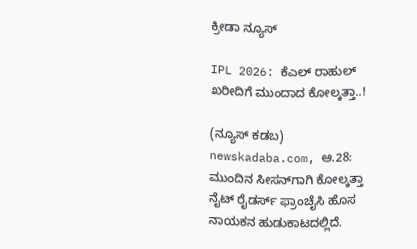ಕ್ರೀಡಾ ನ್ಯೂಸ್

IPL 2026: ಕೆಎಲ್‌ ರಾಹುಲ್‌ ಖರೀದಿಗೆ ಮುಂದಾದ ಕೋಲ್ಕತ್ತಾ..!

(ನ್ಯೂಸ್‌ ಕಡಬ) newskadaba.com, ಆ.28: ಮುಂದಿನ ಸೀಸನ್‌ಗಾಗಿ ಕೋಲ್ಕತ್ತಾ ನೈಟ್‌ ರೈಡರ್ಸ್‌ ಫ್ರಾಂಚೈಸಿ ಹೊಸ ನಾಯಕನ ಹುಡುಕಾಟದಲ್ಲಿದೆ.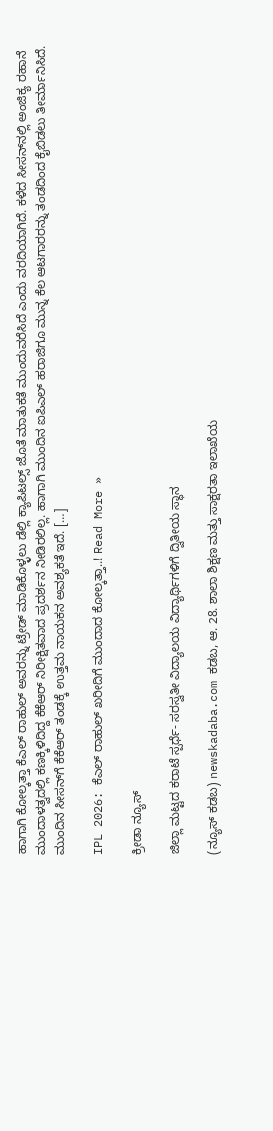ಹಾಗಾಗಿ ಕೋಲ್ಕತ್ತಾ ಕೆಎಲ್‌ ರಾಹುಲ್‌ ಅವರನ್ನು ಟ್ರೇಡ್‌ ಮಾಡಿಕೊಳ್ಳಲು ಡೆಲ್ಲಿ ಕ್ಯಾಪಿಟಲ್ಸ್‌ ಜೊತೆ ಮಾತುಕತೆ ಮುಂದುವರೆಸಿದೆ ಎಂದು ವರದಿಯಾಗಿದೆ. ಕಳೆದ ಸೀಸನ್‌ನಲ್ಲಿ ಅಂಜಿಕ್ಯ ರಹಾನೆ ಮುಂದಾಳತ್ವದಲ್ಲಿ ಕಣಕ್ಕಿಳಿದಿದ್ದ ಕೆಕೆಆರ್‌ ನಿರೀಕ್ಷಿತವಾದ ಪ್ರದರ್ಶನ ನೀಡಿರಲಿಲ್ಲ. ಹಾಗಾಗಿ ಮುಂದಿನ ಐಪಿಎಲ್‌ ಹರಾಜಿಗೂ ಮುನ್ನ ಕೆಲ ಆಟಗಾರರನ್ನು ತಂಡದಿಂದ ಕೈಬಿಡಲು ತೀರ್ಮಾನಿಸಿದೆ. ಮುಂದಿನ ಸೀಸನ್‌ಗೆ ಕೆಕೆಆರ್‌ ತಂಡಕ್ಕೆ ಉತ್ತಮ ನಾಯಕನ ಅವಶ್ಯಕತೆ ಇದೆ. […]

IPL 2026: ಕೆಎಲ್‌ ರಾಹುಲ್‌ ಖರೀದಿಗೆ ಮುಂದಾದ ಕೋಲ್ಕತ್ತಾ..! Read More »

ಕ್ರೀಡಾ ನ್ಯೂಸ್

ಜಿಲ್ಲಾ ಮಟ್ಟದ ಕರಾಟೆ ಸ್ಪರ್ಧೆ- ಸರಸ್ವತೀ ವಿದ್ಯಾಲಯ ವಿದ್ಯಾರ್ಥಿಗಳಿಗೆ ದ್ವಿತೀಯ ಸ್ಥಾನ

(ನ್ಯೂಸ್ ಕಡಬ) newskadaba.com ಕಡಬ, ಆ. 28. ಶಾಲಾ ಶಿಕ್ಷಣ ಮತ್ತು ಸಾಕ್ಷರತಾ ಇಲಾಖೆಯ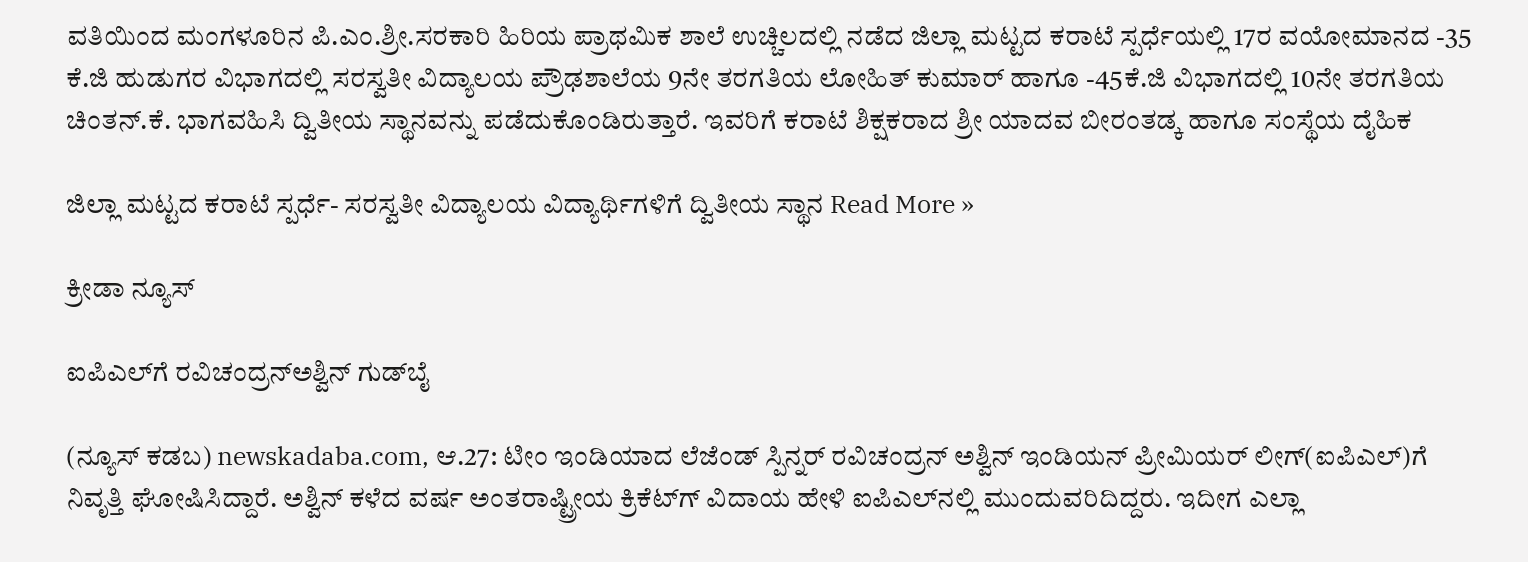ವತಿಯಿಂದ ಮಂಗಳೂರಿನ ಪಿ.ಎಂ.ಶ್ರೀ.ಸರಕಾರಿ ಹಿರಿಯ ಪ್ರಾಥಮಿಕ ಶಾಲೆ ಉಚ್ಚಿಲದಲ್ಲಿ ನಡೆದ ಜಿಲ್ಲಾ ಮಟ್ಟದ ಕರಾಟೆ ಸ್ಪರ್ಧೆಯಲ್ಲಿ 17ರ ವಯೋಮಾನದ -35 ಕೆ.ಜಿ ಹುಡುಗರ ವಿಭಾಗದಲ್ಲಿ ಸರಸ್ವತೀ ವಿದ್ಯಾಲಯ ಪ್ರೌಢಶಾಲೆಯ 9ನೇ ತರಗತಿಯ ಲೋಹಿತ್ ಕುಮಾರ್ ಹಾಗೂ -45ಕೆ.ಜಿ ವಿಭಾಗದಲ್ಲಿ 10ನೇ ತರಗತಿಯ ಚಿಂತನ್.ಕೆ. ಭಾಗವಹಿಸಿ ದ್ವಿತೀಯ ಸ್ಥಾನವನ್ನು ಪಡೆದುಕೊಂಡಿರುತ್ತಾರೆ. ಇವರಿಗೆ ಕರಾಟೆ ಶಿಕ್ಷಕರಾದ ಶ್ರೀ ಯಾದವ ಬೀರಂತಡ್ಕ ಹಾಗೂ ಸಂಸ್ಥೆಯ ದೈಹಿಕ

ಜಿಲ್ಲಾ ಮಟ್ಟದ ಕರಾಟೆ ಸ್ಪರ್ಧೆ- ಸರಸ್ವತೀ ವಿದ್ಯಾಲಯ ವಿದ್ಯಾರ್ಥಿಗಳಿಗೆ ದ್ವಿತೀಯ ಸ್ಥಾನ Read More »

ಕ್ರೀಡಾ ನ್ಯೂಸ್

ಐಪಿಎಲ್‌ಗೆ ರವಿಚಂದ್ರನ್‌ಅಶ್ವಿನ್‌ ಗುಡ್‌ಬೈ

(ನ್ಯೂಸ್‌ ಕಡಬ) newskadaba.com, ಆ.27: ಟೀಂ ಇಂಡಿಯಾದ ಲೆಜೆಂಡ್‌ ಸ್ಪಿನ್ನರ್‌ ರವಿಚಂದ್ರನ್‌ ಅಶ್ವಿನ್‌ ಇಂಡಿಯನ್‌ ಪ್ರೀಮಿಯರ್‌ ಲೀಗ್(ಐಪಿಎಲ್‌)ಗೆ ನಿವೃತ್ತಿ ಘೋಷಿಸಿದ್ದಾರೆ. ಅಶ್ವಿನ್‌ ಕಳೆದ ವರ್ಷ ಅಂತರಾಷ್ಟ್ರೀಯ ಕ್ರಿಕೆಟ್‌ಗ್‌ ವಿದಾಯ ಹೇಳಿ ಐಪಿಎಲ್‌ನಲ್ಲಿ ಮುಂದುವರಿದಿದ್ದರು. ಇದೀಗ ಎಲ್ಲಾ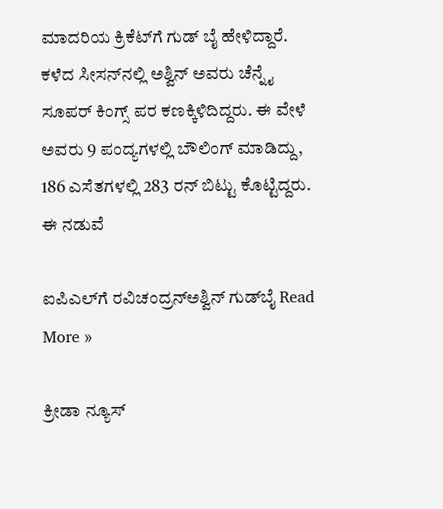ಮಾದರಿಯ ಕ್ರಿಕೆಟ್‌ಗೆ ಗುಡ್‌ ಬೈ ಹೇಳಿದ್ದಾರೆ. ಕಳೆದ ಸೀಸನ್‌ನಲ್ಲಿ ಅಶ್ವಿನ್‌ ಅವರು ಚೆನ್ನೈ ಸೂಪರ್‌ ಕಿಂಗ್ಸ್‌ ಪರ ಕಣಕ್ಕಿಳಿದಿದ್ದರು. ಈ ವೇಳೆ ಅವರು 9 ಪಂದ್ಯಗಳಲ್ಲಿ ಬೌಲಿಂಗ್‌ ಮಾಡಿದ್ದು, 186 ಎಸೆತಗಳಲ್ಲಿ 283 ರನ್‌ ಬಿಟ್ಟು ಕೊಟ್ಟಿದ್ದರು. ಈ ನಡುವೆ

ಐಪಿಎಲ್‌ಗೆ ರವಿಚಂದ್ರನ್‌ಅಶ್ವಿನ್‌ ಗುಡ್‌ಬೈ Read More »

ಕ್ರೀಡಾ ನ್ಯೂಸ್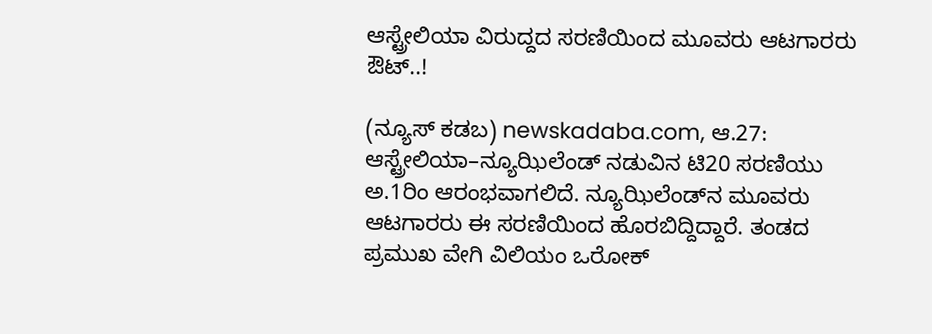ಆಸ್ಟ್ರೇಲಿಯಾ ವಿರುದ್ದದ ಸರಣಿಯಿಂದ ಮೂವರು ಆಟಗಾರರು ಔಟ್‌..!

(ನ್ಯೂಸ್‌ ಕಡಬ) newskadaba.com, ಆ.27: ಆಸ್ಟ್ರೇಲಿಯಾ–ನ್ಯೂಝಿಲೆಂಡ್‌ ನಡುವಿನ ಟಿ20 ಸರಣಿಯು ಅ.1ರಿಂ ಆರಂಭವಾಗಲಿದೆ. ನ್ಯೂಝಿಲೆಂಡ್‌ನ ಮೂವರು ಆಟಗಾರರು ಈ ಸರಣಿಯಿಂದ ಹೊರಬಿದ್ದಿದ್ದಾರೆ. ತಂಡದ ಪ್ರಮುಖ ವೇಗಿ ವಿಲಿಯಂ ಒರೋಕ್‌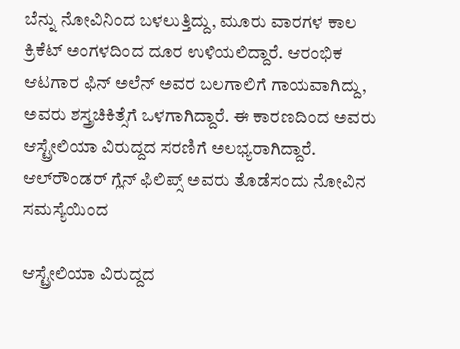ಬೆನ್ನು ನೋವಿನಿಂದ ಬಳಲುತ್ತಿದ್ದು, ಮೂರು ವಾರಗಳ ಕಾಲ ಕ್ರಿಕೆಟ್‌ ಅಂಗಳದಿಂದ ದೂರ ಉಳಿಯಲಿದ್ದಾರೆ. ಆರಂಭಿಕ ಆಟಗಾರ ಫಿನ್‌ ಅಲೆನ್‌ ಅವರ ಬಲಗಾಲಿಗೆ ಗಾಯವಾಗಿದ್ದು, ಅವರು ಶಸ್ತ್ರಚಿಕಿತ್ಸೆಗೆ ಒಳಗಾಗಿದ್ದಾರೆ. ಈ ಕಾರಣದಿಂದ ಅವರು ಆಸ್ಟ್ರೇಲಿಯಾ ವಿರುದ್ದದ ಸರಣಿಗೆ ಅಲಭ್ಯರಾಗಿದ್ದಾರೆ. ಆಲ್‌ರೌಂಡರ್‌ ಗ್ಲೆನ್‌ ಫಿಲಿಪ್ಸ್‌ ಅವರು ತೊಡೆಸಂದು ನೋವಿನ ಸಮಸ್ಯೆಯಿಂದ

ಆಸ್ಟ್ರೇಲಿಯಾ ವಿರುದ್ದದ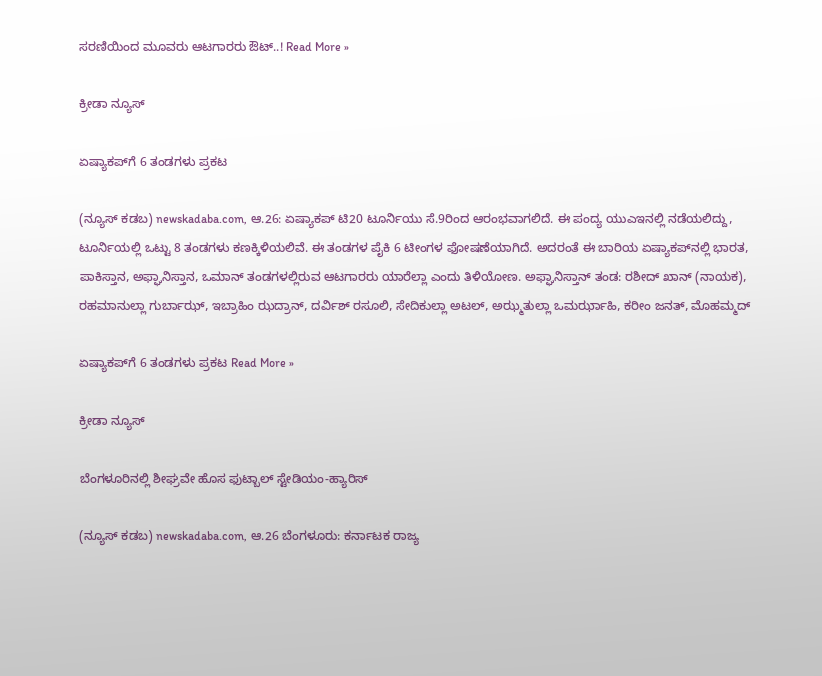ಸರಣಿಯಿಂದ ಮೂವರು ಆಟಗಾರರು ಔಟ್‌..! Read More »

ಕ್ರೀಡಾ ನ್ಯೂಸ್

ಏಷ್ಯಾಕಪ್‌ಗೆ 6 ತಂಡಗಳು ಪ್ರಕಟ

(ನ್ಯೂಸ್‌ ಕಡಬ) newskadaba.com, ಆ.26: ಏಷ್ಯಾಕಪ್‌ ಟಿ20 ಟೂರ್ನಿಯು ಸೆ.9ರಿಂದ ಆರಂಭವಾಗಲಿದೆ. ಈ ಪಂದ್ಯ ಯುಎಇನಲ್ಲಿ ನಡೆಯಲಿದ್ದು, ಟೂರ್ನಿಯಲ್ಲಿ ಒಟ್ಟು 8 ತಂಡಗಳು ಕಣಕ್ಕಿಳಿಯಲಿವೆ. ಈ ತಂಡಗಳ ಪೈಕಿ 6 ಟೀಂಗಳ ಫೋಷಣೆಯಾಗಿದೆ. ಅದರಂತೆ ಈ ಬಾರಿಯ ಏಷ್ಯಾಕಪ್‌ನಲ್ಲಿ ಭಾರತ, ಪಾಕಿಸ್ತಾನ, ಅಫ್ಘಾನಿಸ್ತಾನ, ಒಮಾನ್‌ ತಂಡಗಳಲ್ಲಿರುವ ಆಟಗಾರರು ಯಾರೆಲ್ಲಾ ಎಂದು ತಿಳಿಯೋಣ. ಅಫ್ಘಾನಿಸ್ತಾನ್ ತಂಡ: ರಶೀದ್ ಖಾನ್ (ನಾಯಕ), ರಹಮಾನುಲ್ಲಾ ಗುರ್ಬಾಝ್, ಇಬ್ರಾಹಿಂ ಝದ್ರಾನ್, ದರ್ವಿಶ್ ರಸೂಲಿ, ಸೇದಿಕುಲ್ಲಾ ಅಟಲ್, ಅಝ್ಮತುಲ್ಲಾ ಒಮರ್ಝಾಹಿ, ಕರೀಂ ಜನತ್, ಮೊಹಮ್ಮದ್

ಏಷ್ಯಾಕಪ್‌ಗೆ 6 ತಂಡಗಳು ಪ್ರಕಟ Read More »

ಕ್ರೀಡಾ ನ್ಯೂಸ್

ಬೆಂಗಳೂರಿನಲ್ಲಿ ಶೀಘ್ರವೇ ಹೊಸ ಫುಟ್ಬಾಲ್ ಸ್ಟೇಡಿಯಂ-ಹ್ಯಾರಿಸ್

(ನ್ಯೂಸ್‌ ಕಡಬ) newskadaba.com, ಆ.26 ಬೆಂಗಳೂರು: ಕರ್ನಾಟಕ ರಾಜ್ಯ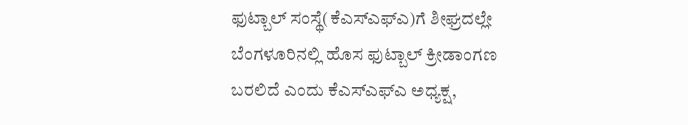ಫುಟ್ಬಾಲ್‌ ಸಂಸ್ಥೆ(ಕೆಎಸ್‌ಎಫ್‌ಎ)ಗೆ ಶೀಘ್ರದಲ್ಲೇ ಬೆಂಗಳೂರಿನಲ್ಲಿ ಹೊಸ ಫುಟ್ಬಾಲ್ ಕ್ರೀಡಾಂಗಣ ಬರಲಿದೆ ಎಂದು ಕೆಎಸ್‌ಎಫ್‌ಎ ಅಧ್ಯಕ್ಷ,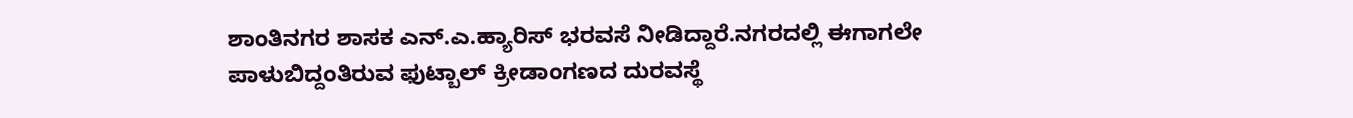ಶಾಂತಿನಗರ ಶಾಸಕ ಎನ್‌.ಎ.ಹ್ಯಾರಿಸ್‌ ಭರವಸೆ ನೀಡಿದ್ದಾರೆ.ನಗರದಲ್ಲಿ ಈಗಾಗಲೇ ಪಾಳುಬಿದ್ದಂತಿರುವ ಫುಟ್ಬಾಲ್‌ ಕ್ರೀಡಾಂಗಣದ ದುರವಸ್ಥೆ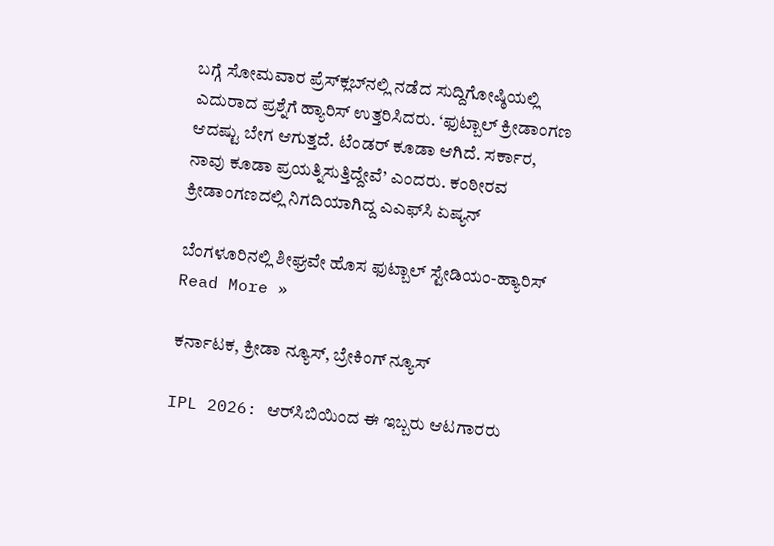ಬಗ್ಗೆ ಸೋಮವಾರ ಪ್ರೆಸ್‌ಕ್ಲಬ್‌ನಲ್ಲಿ ನಡೆದ ಸುದ್ದಿಗೋಷ್ಠಿಯಲ್ಲಿ ಎದುರಾದ ಪ್ರಶ್ನೆಗೆ ಹ್ಯಾರಿಸ್‌ ಉತ್ತರಿಸಿದರು. ‘ಫುಟ್ಬಾಲ್‌ ಕ್ರೀಡಾಂಗಣ ಆದಷ್ಟು ಬೇಗ ಆಗುತ್ತದೆ. ಟೆಂಡರ್‌ ಕೂಡಾ ಆಗಿದೆ. ಸರ್ಕಾರ, ನಾವು ಕೂಡಾ ಪ್ರಯತ್ನಿಸುತ್ತಿದ್ದೇವೆ’ ಎಂದರು. ಕಂಠೀರವ ಕ್ರೀಡಾಂಗಣದಲ್ಲಿ ನಿಗದಿಯಾಗಿದ್ದ ಎಎಫ್‌ಸಿ ಏಷ್ಯನ್‌

ಬೆಂಗಳೂರಿನಲ್ಲಿ ಶೀಘ್ರವೇ ಹೊಸ ಫುಟ್ಬಾಲ್ ಸ್ಟೇಡಿಯಂ-ಹ್ಯಾರಿಸ್ Read More »

ಕರ್ನಾಟಕ, ಕ್ರೀಡಾ ನ್ಯೂಸ್, ಬ್ರೇಕಿಂಗ್ ನ್ಯೂಸ್

IPL 2026: ಆರ್‌ಸಿಬಿಯಿಂದ ಈ ಇಬ್ಬರು ಆಟಗಾರರು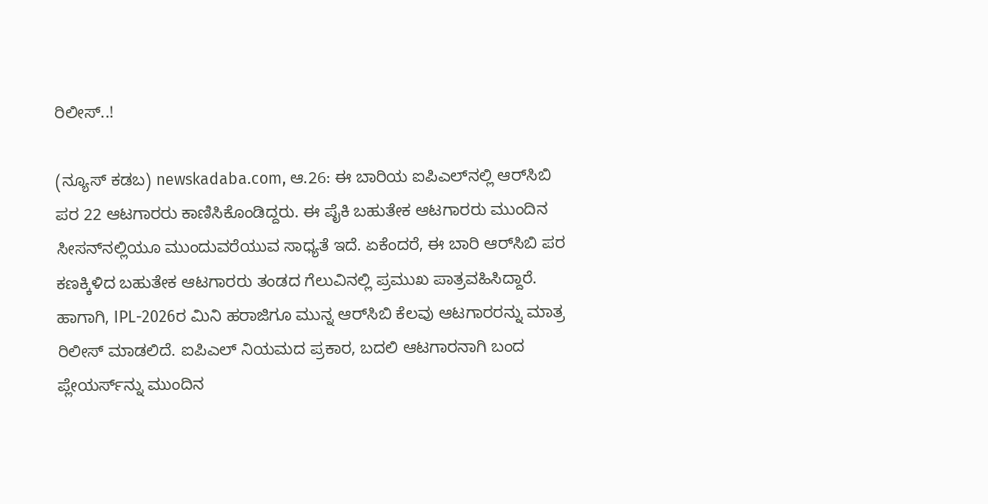ರಿಲೀಸ್‌..!

(ನ್ಯೂಸ್‌ ಕಡಬ) newskadaba.com, ಆ.26: ಈ ಬಾರಿಯ ಐಪಿಎಲ್‌ನಲ್ಲಿ ಆರ್‌ಸಿಬಿ ಪರ 22 ಆಟಗಾರರು ಕಾಣಿಸಿಕೊಂಡಿದ್ದರು. ಈ ಪೈಕಿ ಬಹುತೇಕ ಆಟಗಾರರು ಮುಂದಿನ ಸೀಸನ್‌ನಲ್ಲಿಯೂ ಮುಂದುವರೆಯುವ ಸಾಧ್ಯತೆ ಇದೆ. ಏಕೆಂದರೆ, ಈ ಬಾರಿ ಆರ್‌ಸಿಬಿ ಪರ ಕಣಕ್ಕಿಳಿದ ಬಹುತೇಕ ಆಟಗಾರರು ತಂಡದ ಗೆಲುವಿನಲ್ಲಿ ಪ್ರಮುಖ ಪಾತ್ರವಹಿಸಿದ್ದಾರೆ. ಹಾಗಾಗಿ, IPL-2026ರ ಮಿನಿ ಹರಾಜಿಗೂ ಮುನ್ನ ಆರ್‌ಸಿಬಿ ಕೆಲವು ಆಟಗಾರರನ್ನು ಮಾತ್ರ ರಿಲೀಸ್‌ ಮಾಡಲಿದೆ. ಐಪಿಎಲ್‌ ನಿಯಮದ ಪ್ರಕಾರ, ಬದಲಿ ಆಟಗಾರನಾಗಿ ಬಂದ ಪ್ಲೇಯರ್ಸ್‌ನ್ನು ಮುಂದಿನ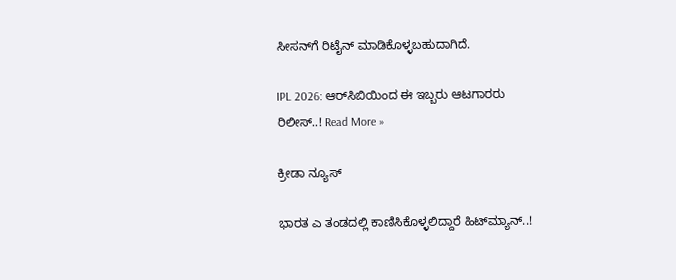ಸೀಸನ್‌ಗೆ ರಿಟೈನ್‌ ಮಾಡಿಕೊಳ್ಳಬಹುದಾಗಿದೆ.

IPL 2026: ಆರ್‌ಸಿಬಿಯಿಂದ ಈ ಇಬ್ಬರು ಆಟಗಾರರು ರಿಲೀಸ್‌..! Read More »

ಕ್ರೀಡಾ ನ್ಯೂಸ್

ಭಾರತ ಎ ತಂಡದಲ್ಲಿ ಕಾಣಿಸಿಕೊಳ್ಳಲಿದ್ದಾರೆ ಹಿಟ್‌ಮ್ಯಾನ್..!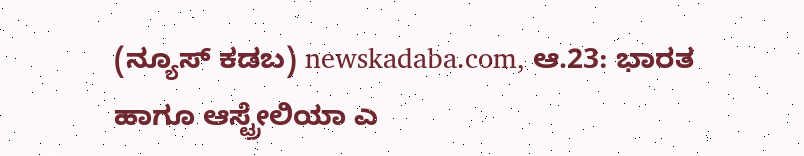(ನ್ಯೂಸ್‌ ಕಡಬ) newskadaba.com, ಆ.23: ಭಾರತ ಹಾಗೂ ಆಸ್ಟ್ರೇಲಿಯಾ ಎ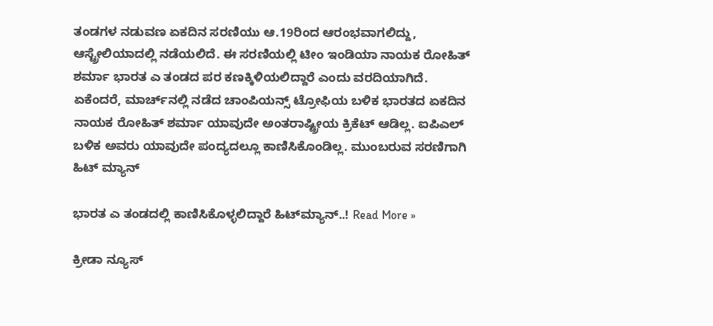ತಂಡಗಳ ನಡುವಣ ಏಕದಿನ ಸರಣಿಯು ಆ.19ರಿಂದ ಆರಂಭವಾಗಲಿದ್ದು, ಆಸ್ಟ್ರೇಲಿಯಾದಲ್ಲಿ ನಡೆಯಲಿದೆ. ಈ ಸರಣಿಯಲ್ಲಿ ಟೀಂ ಇಂಡಿಯಾ ನಾಯಕ ರೋಹಿತ್‌ ಶರ್ಮಾ ಭಾರತ ಎ ತಂಡದ ಪರ ಕಣಕ್ಕಿಳಿಯಲಿದ್ದಾರೆ ಎಂದು ವರದಿಯಾಗಿದೆ. ಏಕೆಂದರೆ, ಮಾರ್ಚ್‌ನಲ್ಲಿ ನಡೆದ ಚಾಂಪಿಯನ್ಸ್‌ ಟ್ರೋಫಿಯ ಬಳಿಕ ಭಾರತದ ಏಕದಿನ ನಾಯಕ ರೋಹಿತ್‌ ಶರ್ಮಾ ಯಾವುದೇ ಅಂತರಾಷ್ಟ್ರೀಯ ಕ್ರಿಕೆಟ್‌ ಆಡಿಲ್ಲ. ಐಪಿಎಲ್‌ ಬಳಿಕ ಅವರು ಯಾವುದೇ ಪಂದ್ಯದಲ್ಲೂ ಕಾಣಿಸಿಕೊಂಡಿಲ್ಲ. ಮುಂಬರುವ ಸರಣಿಗಾಗಿ ಹಿಟ್‌ ಮ್ಯಾನ್‌

ಭಾರತ ಎ ತಂಡದಲ್ಲಿ ಕಾಣಿಸಿಕೊಳ್ಳಲಿದ್ದಾರೆ ಹಿಟ್‌ಮ್ಯಾನ್..! Read More »

ಕ್ರೀಡಾ ನ್ಯೂಸ್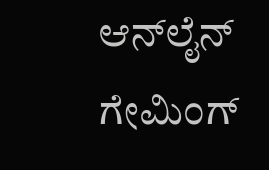ಆನ್‌ಲೈನ್‌ ಗೇಮಿಂಗ್‌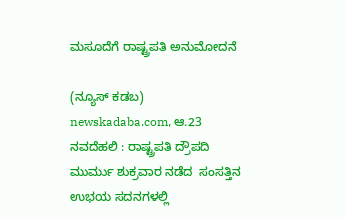ಮಸೂದೆಗೆ ರಾಷ್ಟ್ರಪತಿ ಅನುಮೋದನೆ

(ನ್ಯೂಸ್‌ ಕಡಬ) newskadaba.com, ಆ.23  ನವದೆಹಲಿ : ರಾಷ್ಟ್ರಪತಿ ದ್ರೌಪದಿ ಮುರ್ಮು ಶುಕ್ರವಾರ ನಡೆದ  ಸಂಸತ್ತಿನ ಉಭಯ ಸದನಗಳಲ್ಲಿ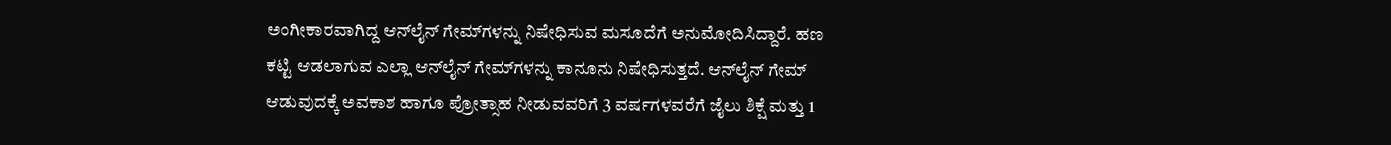ಅಂಗೀಕಾರವಾಗಿದ್ದ ಆನ್‌ಲೈನ್‌ ಗೇಮ್‌ಗಳನ್ನು ನಿಷೇಧಿಸುವ ಮಸೂದೆಗೆ ಅನುಮೋದಿಸಿದ್ದಾರೆ. ಹಣ ಕಟ್ಟಿ ಆಡಲಾಗುವ ಎಲ್ಲಾ ಆನ್‌ಲೈನ್‌ ಗೇಮ್‌ಗಳನ್ನು ಕಾನೂನು ನಿಷೇಧಿಸುತ್ತದೆ. ಆನ್‌ಲೈನ್‌ ಗೇಮ್‌ ಆಡುವುದಕ್ಕೆ ಅವಕಾಶ ಹಾಗೂ ಪ್ರೋತ್ಸಾಹ ನೀಡುವವರಿಗೆ 3 ವರ್ಷಗಳವರೆಗೆ ಜೈಲು ಶಿಕ್ಷೆ ಮತ್ತು 1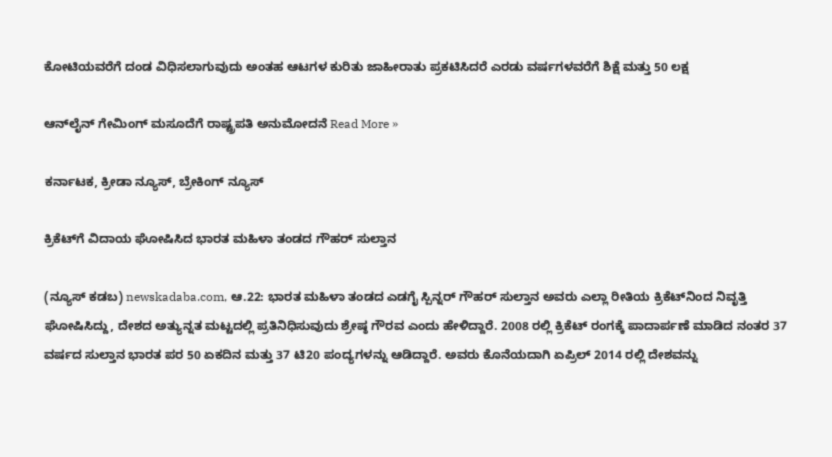ಕೋಟಿಯವರೆಗೆ ದಂಡ ವಿಧಿಸಲಾಗುವುದು ಅಂತಹ ಆಟಗಳ ಕುರಿತು ಜಾಹೀರಾತು ಪ್ರಕಟಿಸಿದರೆ ಎರಡು ವರ್ಷಗಳವರೆಗೆ ಶಿಕ್ಷೆ ಮತ್ತು 50 ಲಕ್ಷ

ಆನ್‌ಲೈನ್‌ ಗೇಮಿಂಗ್‌ ಮಸೂದೆಗೆ ರಾಷ್ಟ್ರಪತಿ ಅನುಮೋದನೆ Read More »

ಕರ್ನಾಟಕ, ಕ್ರೀಡಾ ನ್ಯೂಸ್, ಬ್ರೇಕಿಂಗ್ ನ್ಯೂಸ್

ಕ್ರಿಕೆಟ್‌ಗೆ ವಿದಾಯ ಘೋಷಿಸಿದ ಭಾರತ ಮಹಿಳಾ ತಂಡದ ಗೌಹರ್‌ ಸುಲ್ತಾನ

(ನ್ಯೂಸ್‌ ಕಡಬ) newskadaba.com, ಆ.22: ಭಾರತ ಮಹಿಳಾ ತಂಡದ ಎಡಗೈ ಸ್ಪಿನ್ನರ್‌ ಗೌಹರ್‌ ಸುಲ್ತಾನ ಅವರು ಎಲ್ಲಾ ರೀತಿಯ ಕ್ರಿಕೆಟ್‌ನಿಂದ ನಿವೃತ್ತಿ ಘೋಷಿಸಿದ್ದು, ದೇಶದ ಅತ್ಯುನ್ನತ ಮಟ್ಟದಲ್ಲಿ ಪ್ರತಿನಿಧಿಸುವುದು ಶ್ರೇಷ್ಠ ಗೌರವ ಎಂದು ಹೇಳಿದ್ದಾರೆ. 2008 ರಲ್ಲಿ ಕ್ರಿಕೆಟ್‌ ರಂಗಕ್ಕೆ ಪಾದಾರ್ಪಣೆ ಮಾಡಿದ ನಂತರ 37 ವರ್ಷದ ಸುಲ್ತಾನ ಭಾರತ ಪರ 50 ಏಕದಿನ ಮತ್ತು 37 ಟಿ20 ಪಂದ್ಯಗಳನ್ನು ಆಡಿದ್ದಾರೆ. ಅವರು ಕೊನೆಯದಾಗಿ ಏಪ್ರಿಲ್‌ 2014 ರಲ್ಲಿ ದೇಶವನ್ನು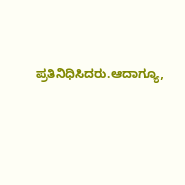ಪ್ರತಿನಿಧಿಸಿದರು.ಆದಾಗ್ಯೂ,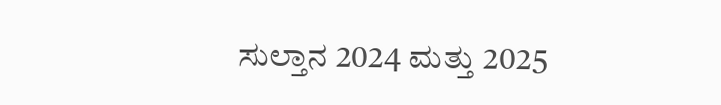ಸುಲ್ತಾನ 2024 ಮತ್ತು 2025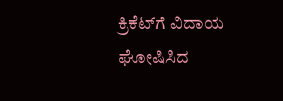ಕ್ರಿಕೆಟ್‌ಗೆ ವಿದಾಯ ಘೋಷಿಸಿದ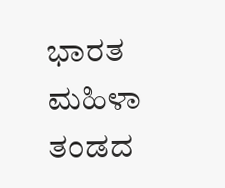ಭಾರತ ಮಹಿಳಾ ತಂಡದ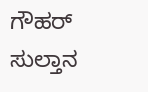ಗೌಹರ್‌ ಸುಲ್ತಾನ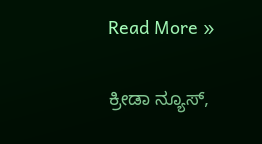Read More »

ಕ್ರೀಡಾ ನ್ಯೂಸ್,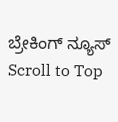ಬ್ರೇಕಿಂಗ್ ನ್ಯೂಸ್
Scroll to Top